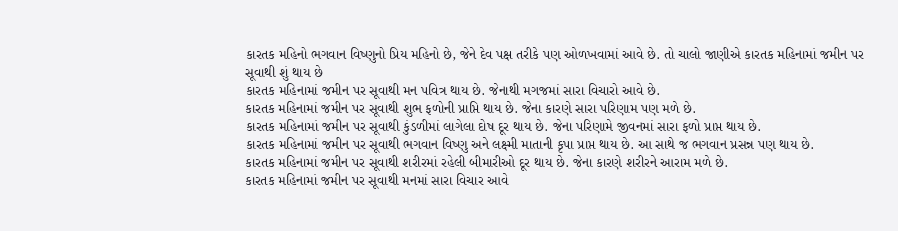કારતક મહિનો ભગવાન વિષ્ણુનો પ્રિય મહિનો છે, જેને દેવ પક્ષ તરીકે પણ ઓળખવામાં આવે છે. તો ચાલો જાણીએ કારતક મહિનામાં જમીન પર સૂવાથી શું થાય છે
કારતક મહિનામાં જમીન પર સૂવાથી મન પવિત્ર થાય છે. જેનાથી મગજમાં સારા વિચારો આવે છે.
કારતક મહિનામાં જમીન પર સૂવાથી શુભ ફળોની પ્રાપ્તિ થાય છે. જેના કારણે સારા પરિણામ પણ મળે છે.
કારતક મહિનામાં જમીન પર સૂવાથી કુંડળીમાં લાગેલા દોષ દૂર થાય છે. જેના પરિણામે જીવનમાં સારા ફળો પ્રાપ્ત થાય છે.
કારતક મહિનામાં જમીન પર સૂવાથી ભગવાન વિષ્ણુ અને લક્ષ્મી માતાની કૃપા પ્રાપ્ત થાય છે. આ સાથે જ ભગવાન પ્રસન્ન પણ થાય છે.
કારતક મહિનામાં જમીન પર સૂવાથી શરીરમાં રહેલી બીમારીઓ દૂર થાય છે. જેના કારણે શરીરને આરામ મળે છે.
કારતક મહિનામાં જમીન પર સૂવાથી મનમાં સારા વિચાર આવે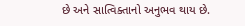છે અને સાત્વિક્તાનો અનુભવ થાય છે.